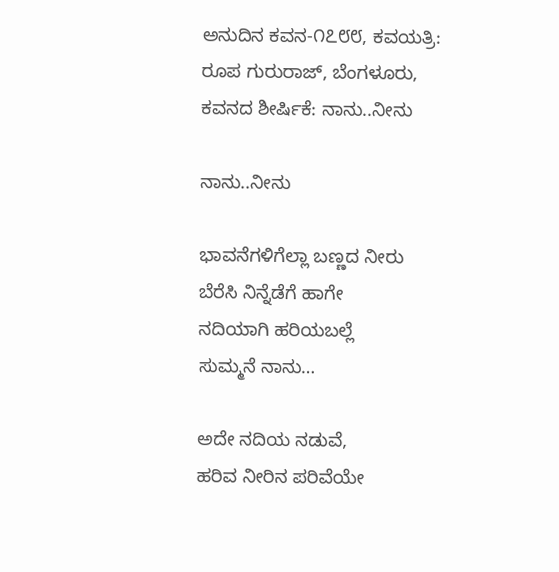ಅನುದಿನ ಕವನ-೧೭೮೮, ಕವಯತ್ರಿ: ರೂಪ ಗುರುರಾಜ್, ಬೆಂಗಳೂರು, ಕವನದ ಶೀರ್ಷಿಕೆ: ನಾನು..ನೀನು

ನಾನು..ನೀನು

ಭಾವನೆಗಳಿಗೆಲ್ಲಾ ಬಣ್ಣದ ನೀರು
ಬೆರೆಸಿ ನಿನ್ನೆಡೆಗೆ ಹಾಗೇ
ನದಿಯಾಗಿ ಹರಿಯಬಲ್ಲೆ
ಸುಮ್ಮನೆ ನಾನು…

ಅದೇ ನದಿಯ ನಡುವೆ,
ಹರಿವ ನೀರಿನ ಪರಿವೆಯೇ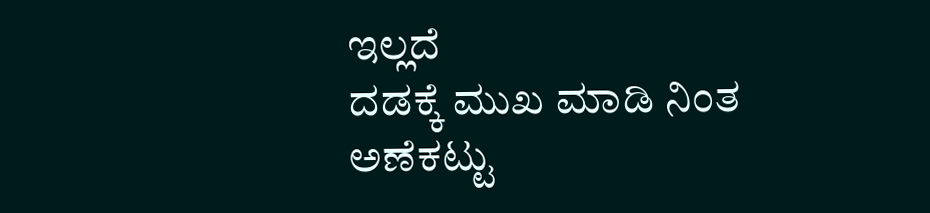ಇಲ್ಲದೆ
ದಡಕ್ಕೆ ಮುಖ ಮಾಡಿ ನಿಂತ
ಅಣೆಕಟ್ಟು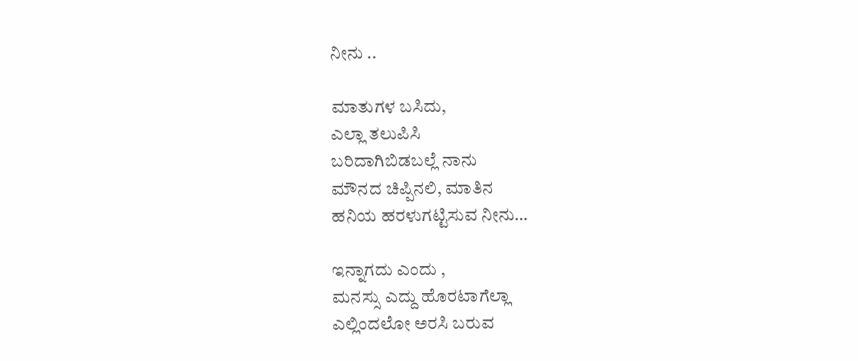ನೀನು ..

ಮಾತುಗಳ ಬಸಿದು,
ಎಲ್ಲಾ ತಲುಪಿಸಿ
ಬರಿದಾಗಿಬಿಡಬಲ್ಲೆ ನಾನು
ಮೌನದ ಚಿಪ್ಪಿನಲಿ, ಮಾತಿನ
ಹನಿಯ ಹರಳುಗಟ್ಟಿಸುವ ನೀನು…

ಇನ್ನಾಗದು ಎಂದು ,
ಮನಸ್ಸು ಎದ್ದು ಹೊರಟಾಗೆಲ್ಲಾ
ಎಲ್ಲಿಂದಲೋ ಅರಸಿ ಬರುವ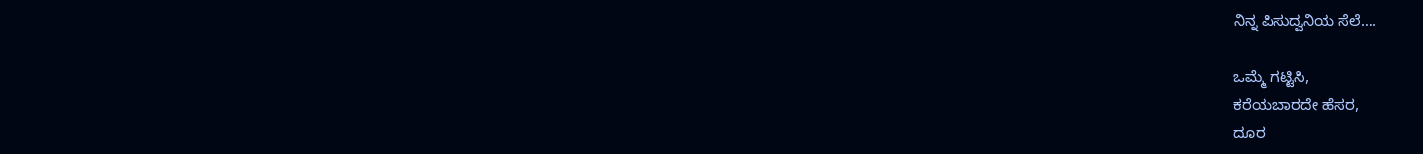ನಿನ್ನ ಪಿಸುದ್ವನಿಯ ಸೆಲೆ….

ಒಮ್ಮೆ ಗಟ್ಟಿಸಿ,
ಕರೆಯಬಾರದೇ ಹೆಸರ,
ದೂರ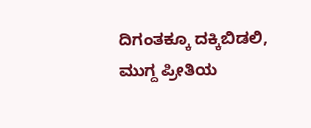ದಿಗಂತಕ್ಕೂ ದಕ್ಕಿಬಿಡಲಿ,
ಮುಗ್ದ ಪ್ರೀತಿಯ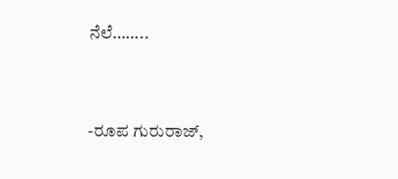ನೆಲೆ……..


-ರೂಪ ಗುರುರಾಜ್,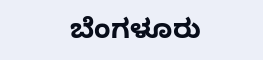ಬೆಂಗಳೂರು